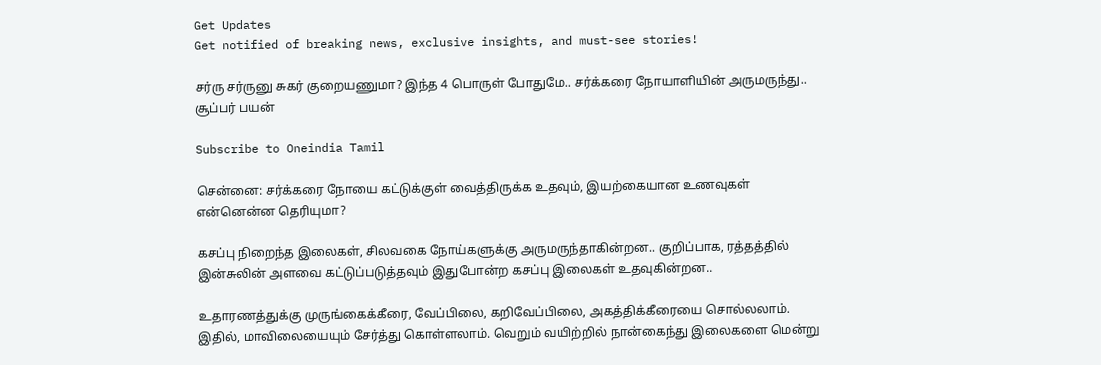Get Updates
Get notified of breaking news, exclusive insights, and must-see stories!

சர்ரு சர்ருனு சுகர் குறையணுமா? இந்த 4 பொருள் போதுமே.. சர்க்கரை நோயாளியின் அருமருந்து.. சூப்பர் பயன்

Subscribe to Oneindia Tamil

சென்னை: சர்க்கரை நோயை கட்டுக்குள் வைத்திருக்க உதவும், இயற்கையான உணவுகள் என்னென்ன தெரியுமா?

கசப்பு நிறைந்த இலைகள், சிலவகை நோய்களுக்கு அருமருந்தாகின்றன.. குறிப்பாக, ரத்தத்தில் இன்சுலின் அளவை கட்டுப்படுத்தவும் இதுபோன்ற கசப்பு இலைகள் உதவுகின்றன..

உதாரணத்துக்கு முருங்கைக்கீரை, வேப்பிலை, கறிவேப்பிலை, அகத்திக்கீரையை சொல்லலாம். இதில், மாவிலையையும் சேர்த்து கொள்ளலாம். வெறும் வயிற்றில் நான்கைந்து இலைகளை மென்று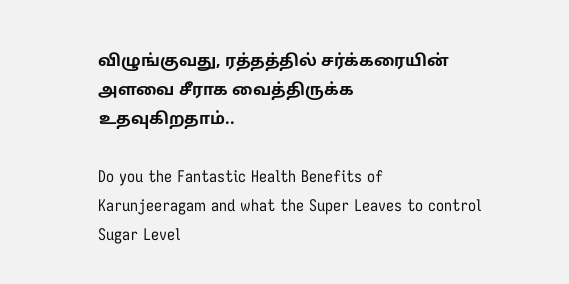விழுங்குவது, ரத்தத்தில் சர்க்கரையின் அளவை சீராக வைத்திருக்க உதவுகிறதாம்..

Do you the Fantastic Health Benefits of Karunjeeragam and what the Super Leaves to control Sugar Level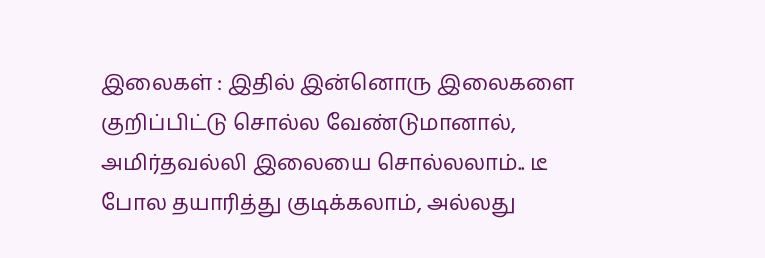இலைகள் : இதில் இன்னொரு இலைகளை குறிப்பிட்டு சொல்ல வேண்டுமானால், அமிர்தவல்லி இலையை சொல்லலாம்.. டீ போல தயாரித்து குடிக்கலாம், அல்லது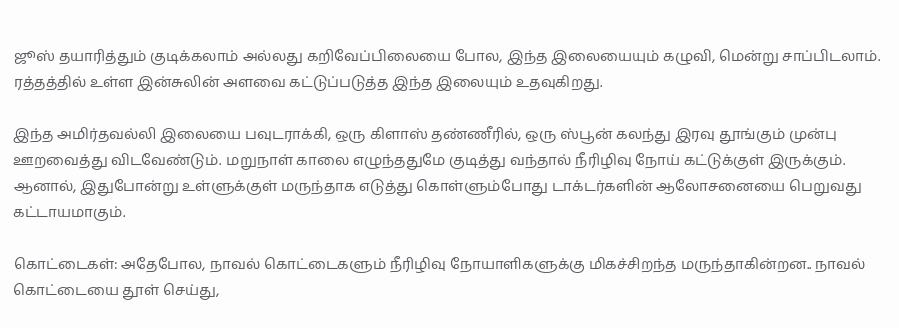ஜூஸ் தயாரித்தும் குடிக்கலாம் அல்லது கறிவேப்பிலையை போல, இந்த இலையையும் கழுவி, மென்று சாப்பிடலாம். ரத்தத்தில் உள்ள இன்சுலின் அளவை கட்டுப்படுத்த இந்த இலையும் உதவுகிறது.

இந்த அமிர்தவல்லி இலையை பவுடராக்கி, ஒரு கிளாஸ் தண்ணீரில், ஒரு ஸ்பூன் கலந்து இரவு தூங்கும் முன்பு ஊறவைத்து விடவேண்டும். மறுநாள் காலை எழுந்ததுமே குடித்து வந்தால் நீரிழிவு நோய் கட்டுக்குள் இருக்கும். ஆனால், இதுபோன்று உள்ளுக்குள் மருந்தாக எடுத்து கொள்ளும்போது டாக்டர்களின் ஆலோசனையை பெறுவது கட்டாயமாகும்.

கொட்டைகள்: அதேபோல, நாவல் கொட்டைகளும் நீரிழிவு நோயாளிகளுக்கு மிகச்சிறந்த மருந்தாகின்றன.. நாவல் கொட்டையை தூள் செய்து,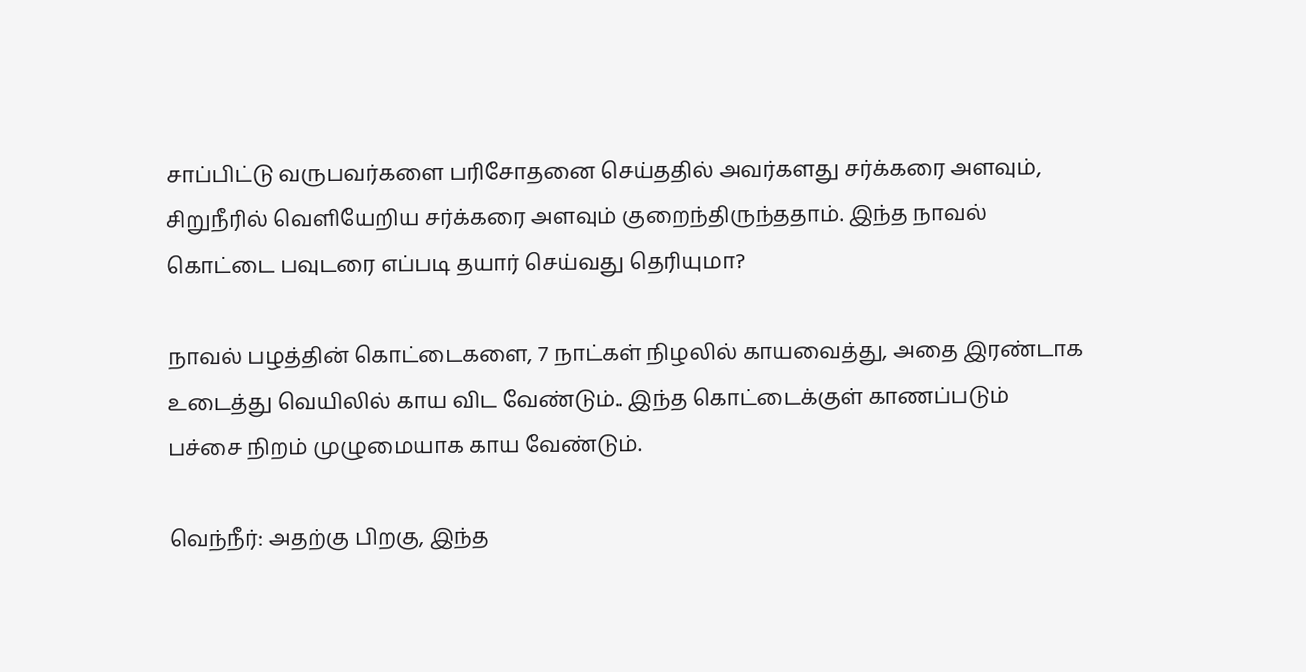சாப்பிட்டு வருபவர்களை பரிசோதனை செய்ததில் அவர்களது சர்க்கரை அளவும், சிறுநீரில் வெளியேறிய சர்க்கரை அளவும் குறைந்திருந்ததாம். இந்த நாவல் கொட்டை பவுடரை எப்படி தயார் செய்வது தெரியுமா?

நாவல் பழத்தின் கொட்டைகளை, 7 நாட்கள் நிழலில் காயவைத்து, அதை இரண்டாக உடைத்து வெயிலில் காய விட வேண்டும்.. இந்த கொட்டைக்குள் காணப்படும் பச்சை நிறம் முழுமையாக காய வேண்டும்.

வெந்நீர்: அதற்கு பிறகு, இந்த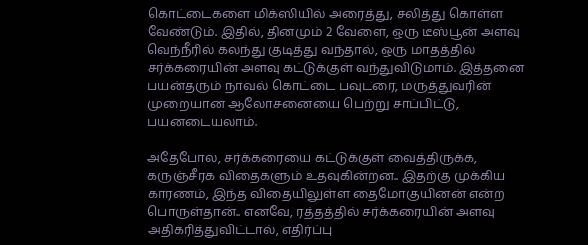கொட்டைகளை மிக்ஸியில் அரைத்து, சலித்து கொள்ள வேண்டும். இதில், தினமும் 2 வேளை, ஒரு டீஸ்பூன் அளவு வெந்நீரில் கலந்து குடித்து வந்தால், ஒரு மாதத்தில் சர்க்கரையின் அளவு கட்டுக்குள் வந்துவிடுமாம். இத்தனை பயன்தரும் நாவல் கொட்டை பவுடரை, மருத்துவரின் முறையான ஆலோசனையை பெற்று சாப்பிட்டு, பயனடையலாம்.

அதேபோல, சர்க்கரையை கட்டுக்குள் வைத்திருக்க, கருஞ்சீரக விதைகளும் உதவுகின்றன.. இதற்கு முக்கிய காரணம், இந்த விதையிலுள்ள தைமோகுயினன் என்ற பொருள்தான்.. எனவே, ரத்தத்தில் சர்க்கரையின் அளவு அதிகரித்துவிட்டால், எதிர்ப்பு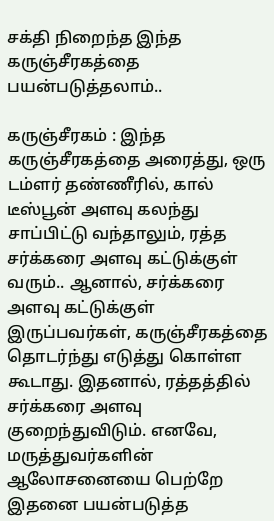சக்தி நிறைந்த இந்த கருஞ்சீரகத்தை பயன்படுத்தலாம்..

கருஞ்சீரகம் : இந்த கருஞ்சீரகத்தை அரைத்து, ஒரு டம்ளர் தண்ணீரில், கால் டீஸ்பூன் அளவு கலந்து சாப்பிட்டு வந்தாலும், ரத்த சர்க்கரை அளவு கட்டுக்குள் வரும்.. ஆனால், சர்க்கரை அளவு கட்டுக்குள் இருப்பவர்கள், கருஞ்சீரகத்தை தொடர்ந்து எடுத்து கொள்ள கூடாது. இதனால், ரத்தத்தில் சர்க்கரை அளவு குறைந்துவிடும். எனவே, மருத்துவர்களின் ஆலோசனையை பெற்றே இதனை பயன்படுத்த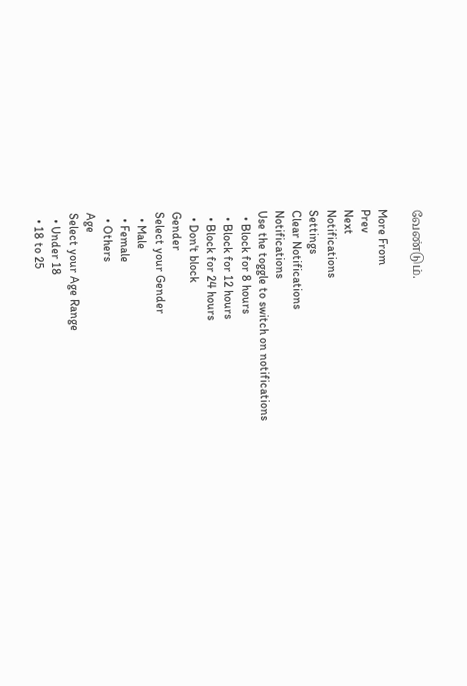வேண்டும்.

More From
Prev
Next
Notifications
Settings
Clear Notifications
Notifications
Use the toggle to switch on notifications
  • Block for 8 hours
  • Block for 12 hours
  • Block for 24 hours
  • Don't block
Gender
Select your Gender
  • Male
  • Female
  • Others
Age
Select your Age Range
  • Under 18
  • 18 to 25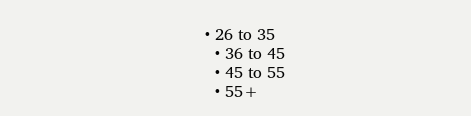• 26 to 35
  • 36 to 45
  • 45 to 55
  • 55+